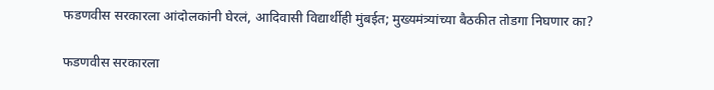फडणवीस सरकारला आंदोलकांनी घेरलं, आदिवासी विद्यार्थीही मुंबईत; मुख्यमंत्र्यांच्या बैठकीत तोडगा निघणार का?

फडणवीस सरकारला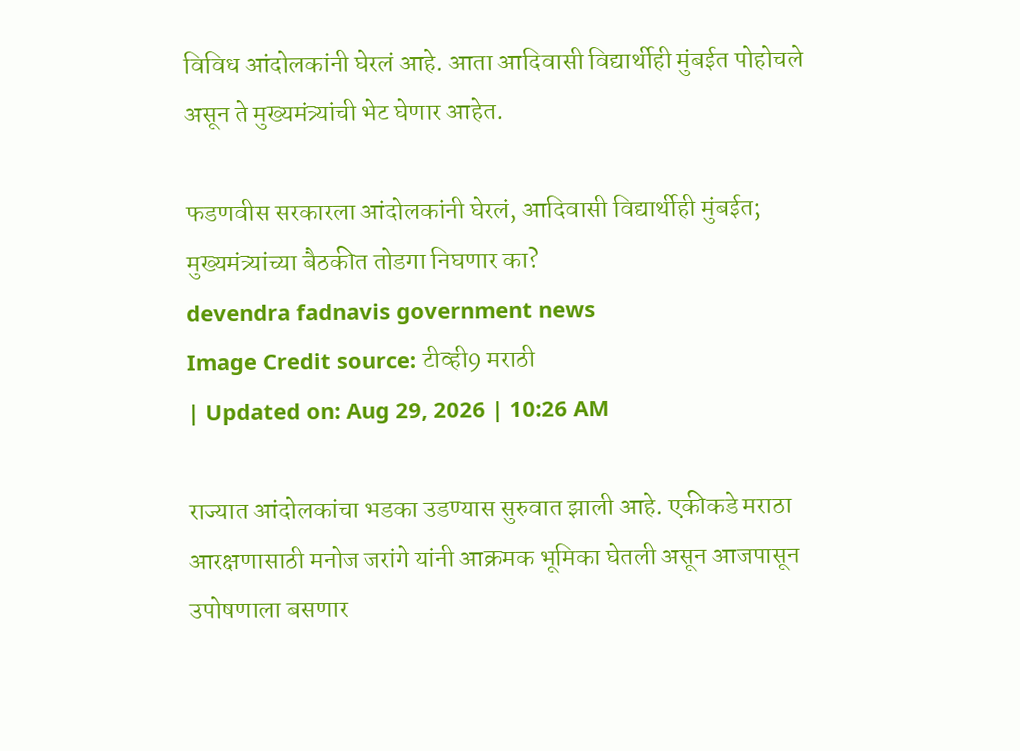विविध आंदोलकांनी घेरलं आहे. आता आदिवासी विद्यार्थीही मुंबईत पोहोचले असून ते मुख्यमंत्र्यांची भेट घेणार आहेत.

फडणवीस सरकारला आंदोलकांनी घेरलं, आदिवासी विद्यार्थीही मुंबईत; मुख्यमंत्र्यांच्या बैठकीत तोडगा निघणार का?
devendra fadnavis government news
Image Credit source: टीव्ही9 मराठी
| Updated on: Aug 29, 2026 | 10:26 AM

राज्यात आंदोलकांचा भडका उडण्यास सुरुवात झाली आहे. एकीकडे मराठा आरक्षणासाठी मनोज जरांगे यांनी आक्रमक भूमिका घेतली असून आजपासून उपोषणाला बसणार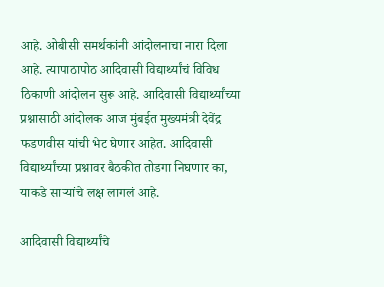आहे. ओबीसी समर्थकांनी आंदोलनाचा नारा दिला आहे. त्यापाठापोठ आदिवासी विद्यार्थ्यांचं विविध ठिकाणी आंदोलन सुरू आहे. आदिवासी विद्यार्थ्यांच्या प्रश्नासाठी आंदोलक आज मुंबईत मुख्यमंत्री देवेंद्र फडणवीस यांची भेट घेणार आहेत. आदिवासी विद्यार्थ्यांच्या प्रश्नावर बैठकीत तोडगा निघणार का, याकडे साऱ्यांचे लक्ष लागलं आहे.

आदिवासी विद्यार्थ्यांचे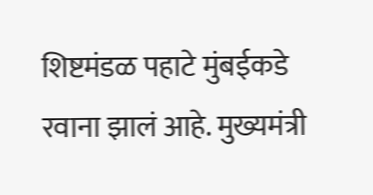शिष्टमंडळ पहाटे मुंबईकडे रवाना झालं आहे. मुख्यमंत्री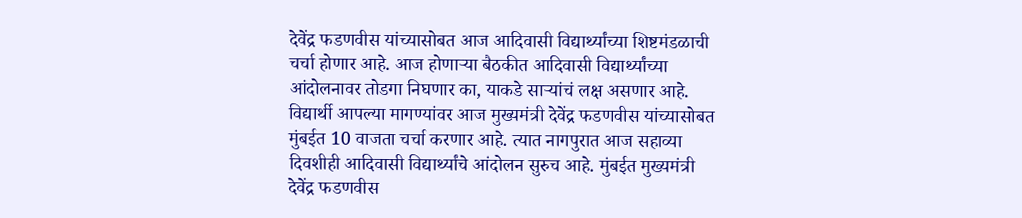देवेंद्र फडणवीस यांच्यासोबत आज आदिवासी विद्यार्थ्यांच्या शिष्टमंडळाची चर्चा होणार आहे. आज होणाऱ्या बैठकीत आदिवासी विद्यार्थ्यांच्या आंदोलनावर तोडगा निघणार का, याकडे साऱ्यांचं लक्ष असणार आहे. विद्यार्थी आपल्या मागण्यांवर आज मुख्यमंत्री देवेंद्र फडणवीस यांच्यासोबत मुंबईत 10 वाजता चर्चा करणार आहे. त्यात नागपुरात आज सहाव्या दिवशीही आदिवासी विद्यार्थ्यांचे आंदोलन सुरुच आहे. मुंबईत मुख्यमंत्री देवेंद्र फडणवीस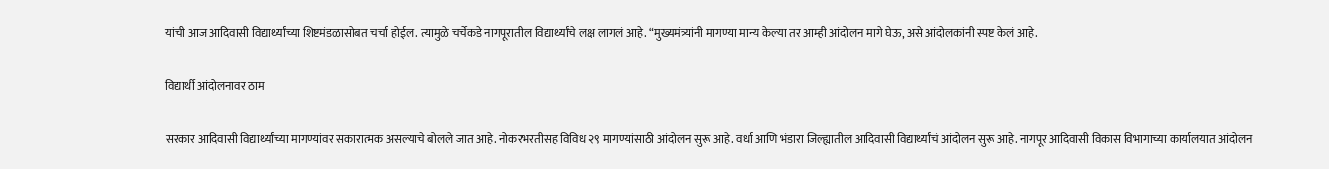यांची आज आदिवासी विद्यार्थ्यांच्या शिष्टमंडळासोबत चर्चा होईल. त्यामुळे चर्चेकडे नागपूरातील विद्यार्थ्यांचे लक्ष लागलं आहे. “मुख्यमंत्र्यांनी मागण्या मान्य केल्या तर आम्ही आंदोलन मागे घेऊ, असे आंदोलकांनी स्पष्ट केलं आहे.

विद्यार्थी आंदोलनावर ठाम

सरकार आदिवासी विद्यार्थ्यांच्या मागण्यांवर सकारात्मक असल्याचे बोलले जात आहे. नोकरभरतीसह विविध २९ मागण्यांसाठी आंदोलन सुरू आहे. वर्धा आणि भंडारा जिल्ह्यातील आदिवासी विद्यार्थ्यांचं आंदोलन सुरू आहे. नागपूर आदिवासी विकास विभागाच्या कार्यालयात आंदोलन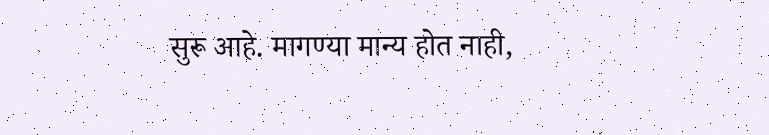सुरू आहे. मागण्या मान्य होत नाही,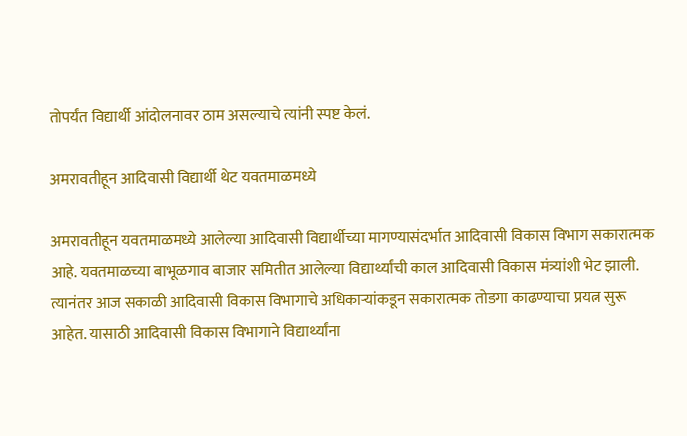तोपर्यंत विद्यार्थी आंदोलनावर ठाम असल्याचे त्यांनी स्पष्ट केलं.

अमरावतीहून आदिवासी विद्यार्थी थेट यवतमाळमध्ये

अमरावतीहून यवतमाळमध्ये आलेल्या आदिवासी विद्यार्थीच्या मागण्यासंदर्भात आदिवासी विकास विभाग सकारात्मक आहे. यवतमाळच्या बाभूळगाव बाजार समितीत आलेल्या विद्यार्थ्यांची काल आदिवासी विकास मंत्र्यांशी भेट झाली. त्यानंतर आज सकाळी आदिवासी विकास विभागाचे अधिकाऱ्यांकडून सकारात्मक तोडगा काढण्याचा प्रयत्न सुरू आहेत. यासाठी आदिवासी विकास विभागाने विद्यार्थ्यांना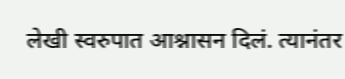लेखी स्वरुपात आश्नासन दिलं. त्यानंतर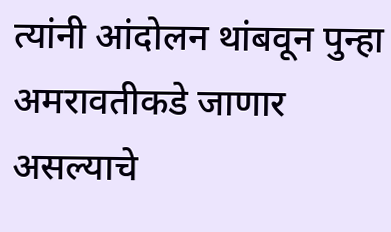त्यांनी आंदोलन थांबवून पुन्हा अमरावतीकडे जाणार असल्याचे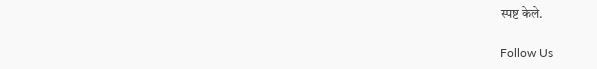स्पष्ट केले.

Follow Us